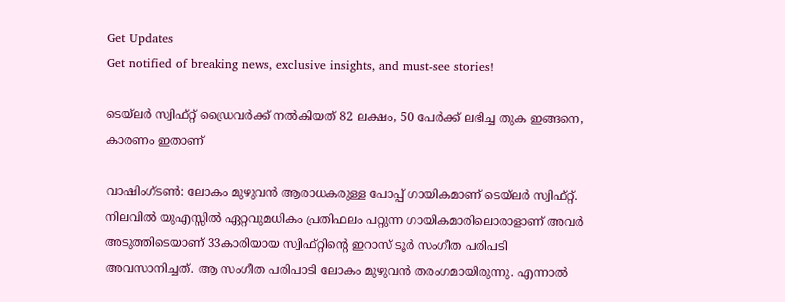Get Updates
Get notified of breaking news, exclusive insights, and must-see stories!

ടെയ്‌ലര്‍ സ്വിഫ്റ്റ് ഡ്രൈവര്‍ക്ക് നല്‍കിയത് 82 ലക്ഷം, 50 പേര്‍ക്ക് ലഭിച്ച തുക ഇങ്ങനെ, കാരണം ഇതാണ്

വാഷിംഗ്ടണ്‍: ലോകം മുഴുവന്‍ ആരാധകരുള്ള പോപ്പ് ഗായികമാണ് ടെയ്‌ലര്‍ സ്വിഫ്റ്റ്. നിലവില്‍ യുഎസ്സില്‍ ഏറ്റവുമധികം പ്രതിഫലം പറ്റുന്ന ഗായികമാരിലൊരാളാണ് അവര്‍ അടുത്തിടെയാണ് 33കാരിയായ സ്വിഫ്റ്റിന്റെ ഇറാസ് ടൂര്‍ സംഗീത പരിപടി അവസാനിച്ചത്. ആ സംഗീത പരിപാടി ലോകം മുഴുവന്‍ തരംഗമായിരുന്നു. എന്നാല്‍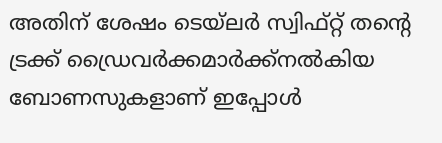അതിന് ശേഷം ടെയ്‌ലര്‍ സ്വിഫ്റ്റ് തന്റെ ട്രക്ക് ഡ്രൈവര്‍ക്കമാര്‍ക്ക്‌നല്‍കിയ ബോണസുകളാണ് ഇപ്പോള്‍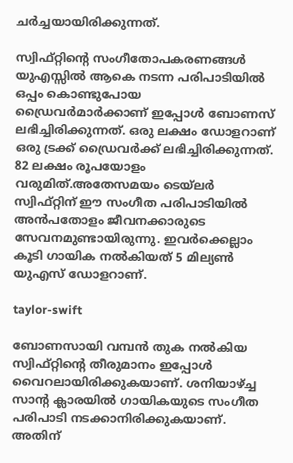ചര്‍ച്ചയായിരിക്കുന്നത്.

സ്വിഫ്റ്റിന്റെ സംഗീതോപകരണങ്ങള്‍ യുഎസ്സില്‍ ആകെ നടന്ന പരിപാടിയില്‍ ഒപ്പം കൊണ്ടുപോയ ഡ്രൈവര്‍മാര്‍ക്കാണ് ഇപ്പോള്‍ ബോണസ് ലഭിച്ചിരിക്കുന്നത്. ഒരു ലക്ഷം ഡോളറാണ് ഒരു ട്രക്ക് ഡ്രൈവര്‍ക്ക് ലഭിച്ചിരിക്കുന്നത്. 82 ലക്ഷം രൂപയോളം വരുമിത്.അതേസമയം ടെയ്‌ലര്‍ സ്വിഫ്റ്റിന് ഈ സംഗീത പരിപാടിയില്‍ അന്‍പതോളം ജീവനക്കാരുടെ സേവനമുണ്ടായിരുന്നു. ഇവര്‍ക്കെല്ലാം കൂടി ഗായിക നല്‍കിയത് 5 മില്യണ്‍ യുഎസ് ഡോളറാണ്.

taylor-swift

ബോണസായി വമ്പന്‍ തുക നല്‍കിയ സ്വിഫ്റ്റിന്റെ തീരുമാനം ഇപ്പോള്‍ വൈറലായിരിക്കുകയാണ്. ശനിയാഴ്ച്ച സാന്റ ക്ലാരയില്‍ ഗായികയുടെ സംഗീത പരിപാടി നടക്കാനിരിക്കുകയാണ്. അതിന്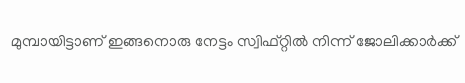മുമ്പായിട്ടാണ് ഇങ്ങനൊരു നേട്ടം സ്വിഫ്റ്റില്‍ നിന്ന് ജോലിക്കാര്‍ക്ക്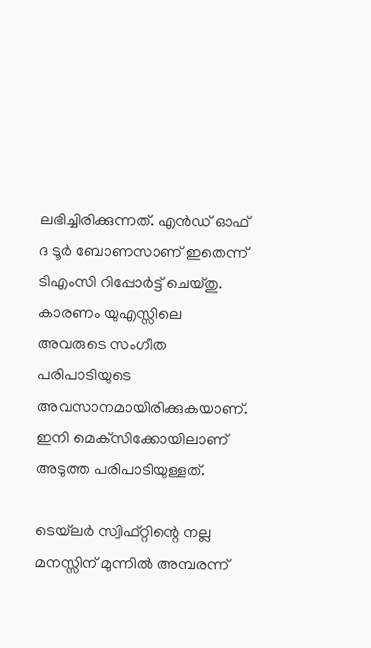ലഭിച്ചിരിക്കുന്നത്. എന്‍ഡ് ഓഫ് ദ ടൂര്‍ ബോണസാണ് ഇതെന്ന് ടിഎംസി റിപ്പോര്‍ട്ട് ചെയ്തു. കാരണം യുഎസ്സിലെ അവരുടെ സംഗീത പരിപാടിയുടെ അവസാനമായിരിക്കുകയാണ്. ഇനി മെക്‌സിക്കോയിലാണ് അടുത്ത പരിപാടിയുള്ളത്.

ടെയ്‌ലര്‍ സ്വിഫ്റ്റിന്റെ നല്ല മനസ്സിന് മുന്നില്‍ അമ്പരന്ന്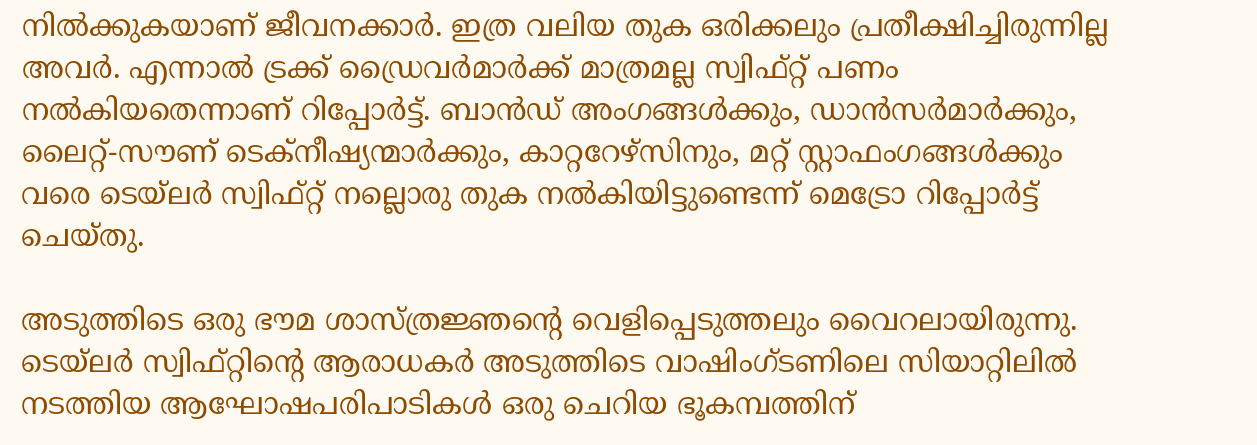നില്‍ക്കുകയാണ് ജീവനക്കാര്‍. ഇത്ര വലിയ തുക ഒരിക്കലും പ്രതീക്ഷിച്ചിരുന്നില്ല അവര്‍. എന്നാല്‍ ട്രക്ക് ഡ്രൈവര്‍മാര്‍ക്ക് മാത്രമല്ല സ്വിഫ്റ്റ് പണം നല്‍കിയതെന്നാണ് റിപ്പോര്‍ട്ട്. ബാന്‍ഡ് അംഗങ്ങള്‍ക്കും, ഡാന്‍സര്‍മാര്‍ക്കും, ലൈറ്റ്-സൗണ് ടെക്‌നീഷ്യന്മാര്‍ക്കും, കാറ്ററേഴ്‌സിനും, മറ്റ് സ്റ്റാഫംഗങ്ങള്‍ക്കും വരെ ടെയ്‌ലര്‍ സ്വിഫ്റ്റ് നല്ലൊരു തുക നല്‍കിയിട്ടുണ്ടെന്ന് മെട്രോ റിപ്പോര്‍ട്ട് ചെയ്തു.

അടുത്തിടെ ഒരു ഭൗമ ശാസ്ത്രജ്ഞന്റെ വെളിപ്പെടുത്തലും വൈറലായിരുന്നു. ടെയ്‌ലര്‍ സ്വിഫ്റ്റിന്റെ ആരാധകര്‍ അടുത്തിടെ വാഷിംഗ്ടണിലെ സിയാറ്റിലില്‍ നടത്തിയ ആഘോഷപരിപാടികള്‍ ഒരു ചെറിയ ഭൂകമ്പത്തിന്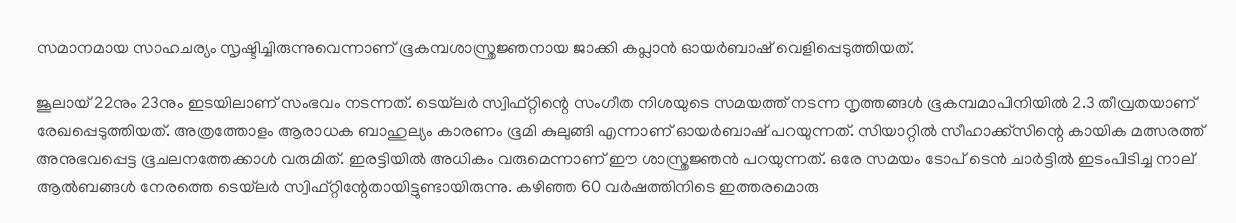സമാനമായ സാഹചര്യം സൃഷ്ടിച്ചിരുന്നുവെന്നാണ് ഭൂകമ്പശാസ്ത്രജ്ഞനായ ജാക്കി കപ്ലാന്‍ ഓയര്‍ബാഷ് വെളിപ്പെടുത്തിയത്.

ജൂലായ് 22നും 23നും ഇടയിലാണ് സംഭവം നടന്നത്. ടെയ്‌ലര്‍ സ്വിഫ്റ്റിന്റെ സംഗീത നിശയുടെ സമയത്ത് നടന്ന നൃത്തങ്ങള്‍ ഭൂകമ്പമാപിനിയില്‍ 2.3 തീവ്രതയാണ് രേഖപ്പെടുത്തിയത്. അത്രത്തോളം ആരാധക ബാഹുല്യം കാരണം ഭൂമി കുലുങ്ങി എന്നാണ് ഓയര്‍ബാഷ് പറയുന്നത്. സിയാറ്റില്‍ സീഹാക്ക്‌സിന്റെ കായിക മത്സരത്ത് അനുഭവപ്പെട്ട ഭൂചലനത്തേക്കാള്‍ വരുമിത്. ഇരട്ടിയില്‍ അധികം വരുമെന്നാണ് ഈ ശാസ്ത്രജ്ഞന്‍ പറയുന്നത്. ഒരേ സമയം ടോപ് ടെന്‍ ചാര്‍ട്ടില്‍ ഇടംപിടിച്ച നാല് ആല്‍ബങ്ങള്‍ നേരത്തെ ടെയ്‌ലര്‍ സ്വിഫ്റ്റിന്റേതായിട്ടുണ്ടായിരുന്നു. കഴിഞ്ഞ 60 വര്‍ഷത്തിനിടെ ഇത്തരമൊരു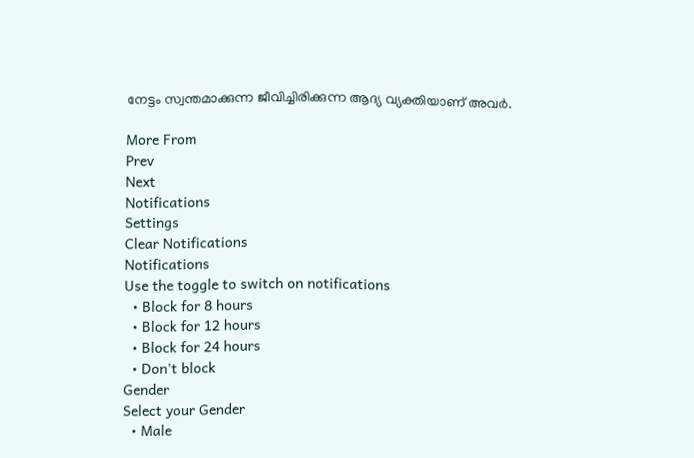നേട്ടം സ്വന്തമാക്കുന്ന ജീവിച്ചിരിക്കുന്ന ആദ്യ വ്യക്തിയാണ് അവര്‍.

More From
Prev
Next
Notifications
Settings
Clear Notifications
Notifications
Use the toggle to switch on notifications
  • Block for 8 hours
  • Block for 12 hours
  • Block for 24 hours
  • Don't block
Gender
Select your Gender
  • Male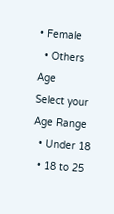• Female
  • Others
Age
Select your Age Range
  • Under 18
  • 18 to 25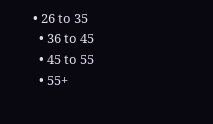• 26 to 35
  • 36 to 45
  • 45 to 55
  • 55+